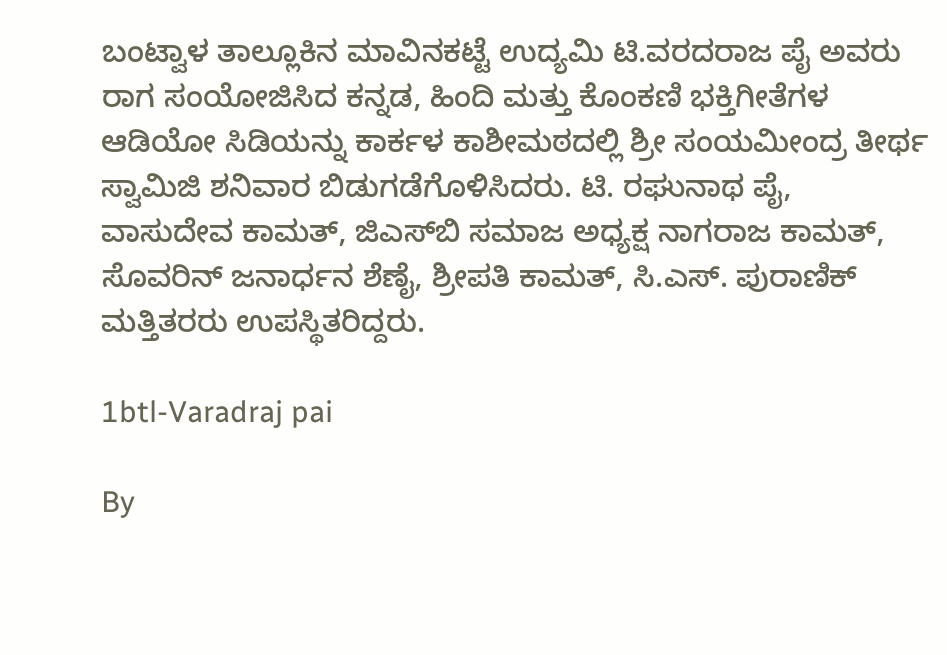ಬಂಟ್ವಾಳ ತಾಲ್ಲೂಕಿನ ಮಾವಿನಕಟ್ಟೆ ಉದ್ಯಮಿ ಟಿ.ವರದರಾಜ ಪೈ ಅವರು ರಾಗ ಸಂಯೋಜಿಸಿದ ಕನ್ನಡ, ಹಿಂದಿ ಮತ್ತು ಕೊಂಕಣಿ ಭಕ್ತಿಗೀತೆಗಳ ಆಡಿಯೋ ಸಿಡಿಯನ್ನು ಕಾರ್ಕಳ ಕಾಶೀಮಠದಲ್ಲಿ ಶ್ರೀ ಸಂಯಮೀಂದ್ರ ತೀರ್ಥ ಸ್ವಾಮಿಜಿ ಶನಿವಾರ ಬಿಡುಗಡೆಗೊಳಿಸಿದರು. ಟಿ. ರಘುನಾಥ ಪೈ, ವಾಸುದೇವ ಕಾಮತ್, ಜಿಎಸ್‍ಬಿ ಸಮಾಜ ಅಧ್ಯಕ್ಷ ನಾಗರಾಜ ಕಾಮತ್, ಸೊವರಿನ್ ಜನಾರ್ಧನ ಶೆಣೈ, ಶ್ರೀಪತಿ ಕಾಮತ್, ಸಿ.ಎಸ್. ಪುರಾಣಿಕ್ ಮತ್ತಿತರರು ಉಪಸ್ಥಿತರಿದ್ದರು.

1btl-Varadraj pai

By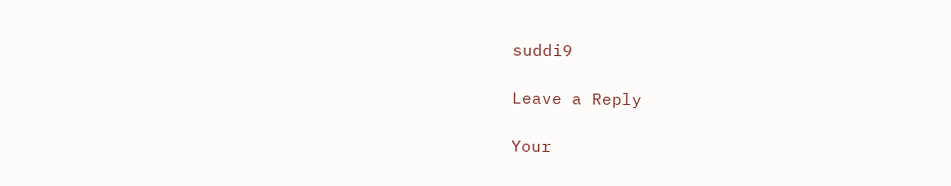suddi9

Leave a Reply

Your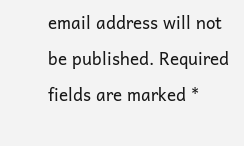email address will not be published. Required fields are marked *